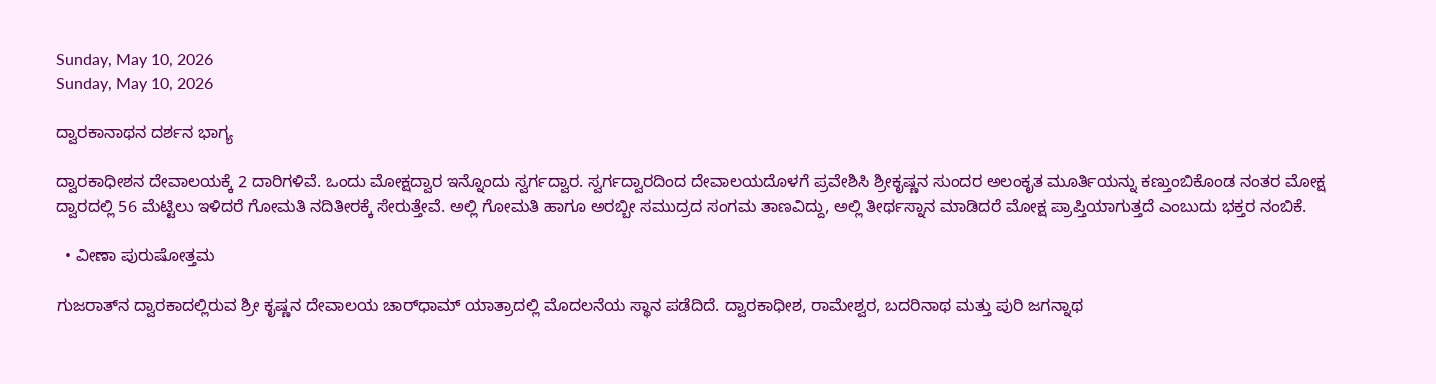Sunday, May 10, 2026
Sunday, May 10, 2026

ದ್ವಾರಕಾನಾಥನ ದರ್ಶನ ಭಾಗ್ಯ

ದ್ವಾರಕಾಧೀಶನ ದೇವಾಲಯಕ್ಕೆ 2 ದಾರಿಗಳಿವೆ. ಒಂದು ಮೋಕ್ಷದ್ವಾರ ಇನ್ನೊಂದು ಸ್ವರ್ಗದ್ವಾರ. ಸ್ವರ್ಗದ್ವಾರದಿಂದ ದೇವಾಲಯದೊಳಗೆ ಪ್ರವೇಶಿಸಿ ಶ್ರೀಕೃಷ್ಣನ ಸುಂದರ ಅಲಂಕೃತ ಮೂರ್ತಿಯನ್ನು ಕಣ್ತುಂಬಿಕೊಂಡ ನಂತರ ಮೋಕ್ಷ ದ್ವಾರದಲ್ಲಿ 56 ಮೆಟ್ಟಿಲು ಇಳಿದರೆ ಗೋಮತಿ ನದಿತೀರಕ್ಕೆ ಸೇರುತ್ತೇವೆ. ಅಲ್ಲಿ ಗೋಮತಿ ಹಾಗೂ ಅರಬ್ಬೀ ಸಮುದ್ರದ ಸಂಗಮ ತಾಣವಿದ್ದು, ಅಲ್ಲಿ ತೀರ್ಥಸ್ನಾನ ಮಾಡಿದರೆ ಮೋಕ್ಷ ಪ್ರಾಪ್ತಿಯಾಗುತ್ತದೆ ಎಂಬುದು ಭಕ್ತರ ನಂಬಿಕೆ.

  • ವೀಣಾ ಪುರುಷೋತ್ತಮ

ಗುಜರಾತ್‌ನ ದ್ವಾರಕಾದಲ್ಲಿರುವ ಶ್ರೀ ಕೃಷ್ಣನ ದೇವಾಲಯ ಚಾರ್‌ಧಾಮ್‌ ಯಾತ್ರಾದಲ್ಲಿ ಮೊದಲನೆಯ ಸ್ಥಾನ ಪಡೆದಿದೆ. ದ್ವಾರಕಾಧೀಶ, ರಾಮೇಶ್ವರ, ಬದರಿನಾಥ ಮತ್ತು ಪುರಿ ಜಗನ್ನಾಥ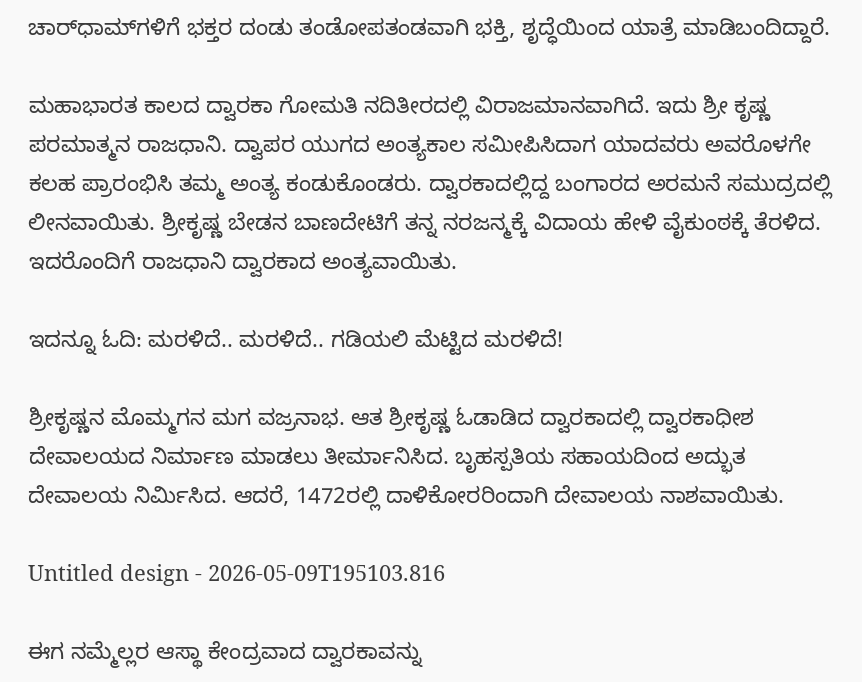ಚಾರ್‌ಧಾಮ್‌ಗಳಿಗೆ ಭಕ್ತರ ದಂಡು ತಂಡೋಪತಂಡವಾಗಿ ಭಕ್ತಿ, ಶೃದ್ಧೆಯಿಂದ ಯಾತ್ರೆ ಮಾಡಿಬಂದಿದ್ದಾರೆ.

ಮಹಾಭಾರತ ಕಾಲದ ದ್ವಾರಕಾ ಗೋಮತಿ ನದಿತೀರದಲ್ಲಿ ವಿರಾಜಮಾನವಾಗಿದೆ. ಇದು ಶ್ರೀ ಕೃಷ್ಣ ಪರಮಾತ್ಮನ ರಾಜಧಾನಿ. ದ್ವಾಪರ ಯುಗದ ಅಂತ್ಯಕಾಲ ಸಮೀಪಿಸಿದಾಗ ಯಾದವರು ಅವರೊಳಗೇ ಕಲಹ ಪ್ರಾರಂಭಿಸಿ ತಮ್ಮ ಅಂತ್ಯ ಕಂಡುಕೊಂಡರು. ದ್ವಾರಕಾದಲ್ಲಿದ್ದ ಬಂಗಾರದ ಅರಮನೆ ಸಮುದ್ರದಲ್ಲಿ ಲೀನವಾಯಿತು. ಶ್ರೀಕೃಷ್ಣ ಬೇಡನ ಬಾಣದೇಟಿಗೆ ತನ್ನ ನರಜನ್ಮಕ್ಕೆ ವಿದಾಯ ಹೇಳಿ ವೈಕುಂಠಕ್ಕೆ ತೆರಳಿದ. ಇದರೊಂದಿಗೆ ರಾಜಧಾನಿ ದ್ವಾರಕಾದ ಅಂತ್ಯವಾಯಿತು.

ಇದನ್ನೂ ಓದಿ: ಮರಳಿದೆ.. ಮರಳಿದೆ.. ಗಡಿಯಲಿ ಮೆಟ್ಟಿದ ಮರಳಿದೆ!

ಶ್ರೀಕೃಷ್ಣನ ಮೊಮ್ಮಗನ ಮಗ ವಜ್ರನಾಭ. ಆತ ಶ್ರೀಕೃಷ್ಣ ಓಡಾಡಿದ ದ್ವಾರಕಾದಲ್ಲಿ ದ್ವಾರಕಾಧೀಶ ದೇವಾಲಯದ ನಿರ್ಮಾಣ ಮಾಡಲು ತೀರ್ಮಾನಿಸಿದ. ಬೃಹಸ್ಪತಿಯ ಸಹಾಯದಿಂದ ಅದ್ಭುತ ದೇವಾಲಯ ನಿರ್ಮಿಸಿದ. ಆದರೆ, 1472ರಲ್ಲಿ ದಾಳಿಕೋರರಿಂದಾಗಿ ದೇವಾಲಯ ನಾಶವಾಯಿತು.

Untitled design - 2026-05-09T195103.816

ಈಗ ನಮ್ಮೆಲ್ಲರ ಆಸ್ಥಾ ಕೇಂದ್ರವಾದ ದ್ವಾರಕಾವನ್ನು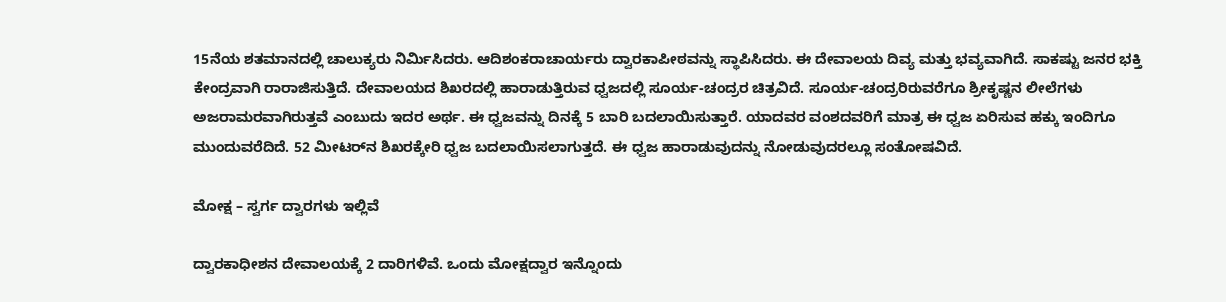15ನೆಯ ಶತಮಾನದಲ್ಲಿ ಚಾಲುಕ್ಯರು ನಿರ್ಮಿಸಿದರು. ಆದಿಶಂಕರಾಚಾರ್ಯರು ದ್ವಾರಕಾಪೀಠವನ್ನು ಸ್ಥಾಪಿಸಿದರು. ಈ ದೇವಾಲಯ ದಿವ್ಯ ಮತ್ತು ಭವ್ಯವಾಗಿದೆ. ಸಾಕಷ್ಟು ಜನರ ಭಕ್ತಿ ಕೇಂದ್ರವಾಗಿ ರಾರಾಜಿಸುತ್ತಿದೆ. ದೇವಾಲಯದ ಶಿಖರದಲ್ಲಿ ಹಾರಾಡುತ್ತಿರುವ ಧ್ವಜದಲ್ಲಿ ಸೂರ್ಯ-ಚಂದ್ರರ ಚಿತ್ರವಿದೆ. ಸೂರ್ಯ-ಚಂದ್ರರಿರುವರೆಗೂ ಶ್ರೀಕೃಷ್ಣನ ಲೀಲೆಗಳು ಅಜರಾಮರವಾಗಿರುತ್ತವೆ ಎಂಬುದು ಇದರ ಅರ್ಥ. ಈ ಧ್ವಜವನ್ನು ದಿನಕ್ಕೆ 5 ಬಾರಿ ಬದಲಾಯಿಸುತ್ತಾರೆ. ಯಾದವರ ವಂಶದವರಿಗೆ ಮಾತ್ರ ಈ ಧ್ವಜ ಏರಿಸುವ ಹಕ್ಕು ಇಂದಿಗೂ ಮುಂದುವರೆದಿದೆ. 52 ಮೀಟರ್‌ನ ಶಿಖರಕ್ಕೇರಿ ಧ್ವಜ ಬದಲಾಯಿಸಲಾಗುತ್ತದೆ. ಈ ಧ್ವಜ ಹಾರಾಡುವುದನ್ನು ನೋಡುವುದರಲ್ಲೂ ಸಂತೋಷವಿದೆ.

ಮೋಕ್ಷ – ಸ್ವರ್ಗ ದ್ವಾರಗಳು ಇಲ್ಲಿವೆ

ದ್ವಾರಕಾಧೀಶನ ದೇವಾಲಯಕ್ಕೆ 2 ದಾರಿಗಳಿವೆ. ಒಂದು ಮೋಕ್ಷದ್ವಾರ ಇನ್ನೊಂದು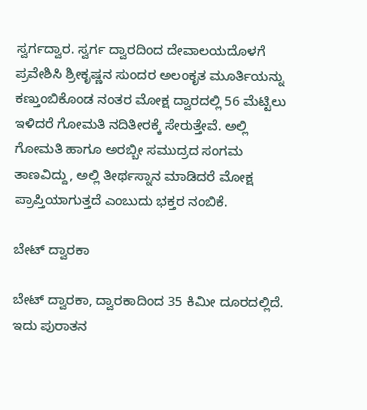ಸ್ವರ್ಗದ್ವಾರ. ಸ್ವರ್ಗ ದ್ವಾರದಿಂದ ದೇವಾಲಯದೊಳಗೆ ಪ್ರವೇಶಿಸಿ ಶ್ರೀಕೃಷ್ಣನ ಸುಂದರ ಅಲಂಕೃತ ಮೂರ್ತಿಯನ್ನು ಕಣ್ತುಂಬಿಕೊಂಡ ನಂತರ ಮೋಕ್ಷ ದ್ವಾರದಲ್ಲಿ 56 ಮೆಟ್ಟಿಲು ಇಳಿದರೆ ಗೋಮತಿ ನದಿತೀರಕ್ಕೆ ಸೇರುತ್ತೇವೆ. ಅಲ್ಲಿ ಗೋಮತಿ ಹಾಗೂ ಅರಬ್ಬೀ ಸಮುದ್ರದ ಸಂಗಮ ತಾಣವಿದ್ದು, ಅಲ್ಲಿ ತೀರ್ಥಸ್ನಾನ ಮಾಡಿದರೆ ಮೋಕ್ಷ ಪ್ರಾಪ್ತಿಯಾಗುತ್ತದೆ ಎಂಬುದು ಭಕ್ತರ ನಂಬಿಕೆ.

ಬೇಟ್ ದ್ವಾರಕಾ

ಬೇಟ್ ದ್ವಾರಕಾ, ದ್ವಾರಕಾದಿಂದ 35 ಕಿಮೀ ದೂರದಲ್ಲಿದೆ. ಇದು ಪುರಾತನ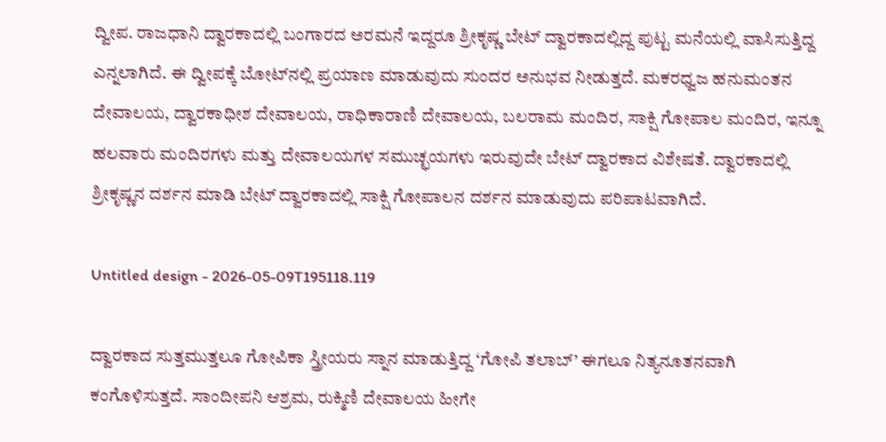ದ್ವೀಪ. ರಾಜಧಾನಿ ದ್ವಾರಕಾದಲ್ಲಿ ಬಂಗಾರದ ಅರಮನೆ ಇದ್ದರೂ ಶ್ರೀಕೃಷ್ಣ ಬೇಟ್ ದ್ವಾರಕಾದಲ್ಲಿದ್ದ ಪುಟ್ಟ ಮನೆಯಲ್ಲಿ ವಾಸಿಸುತ್ತಿದ್ದ ಎನ್ನಲಾಗಿದೆ. ಈ ದ್ವೀಪಕ್ಕೆ ಬೋಟ್‌ನಲ್ಲಿ ಪ್ರಯಾಣ ಮಾಡುವುದು ಸುಂದರ ಅನುಭವ ನೀಡುತ್ತದೆ. ಮಕರಧ್ವಜ ಹನುಮಂತನ ದೇವಾಲಯ, ದ್ವಾರಕಾಧೀಶ ದೇವಾಲಯ, ರಾಧಿಕಾರಾಣಿ ದೇವಾಲಯ, ಬಲರಾಮ ಮಂದಿರ, ಸಾಕ್ಷಿ ಗೋಪಾಲ ಮಂದಿರ, ಇನ್ನೂ ಹಲವಾರು ಮಂದಿರಗಳು ಮತ್ತು ದೇವಾಲಯಗಳ ಸಮುಚ್ಛಯಗಳು ಇರುವುದೇ ಬೇಟ್ ದ್ವಾರಕಾದ ವಿಶೇಷತೆ. ದ್ವಾರಕಾದಲ್ಲಿ ಶ್ರೀಕೃಷ್ಣನ ದರ್ಶನ ಮಾಡಿ ಬೇಟ್ ದ್ವಾರಕಾದಲ್ಲಿ ಸಾಕ್ಷಿ ಗೋಪಾಲನ ದರ್ಶನ ಮಾಡುವುದು ಪರಿಪಾಟವಾಗಿದೆ.

Untitled design - 2026-05-09T195118.119

ದ್ವಾರಕಾದ ಸುತ್ತಮುತ್ತಲೂ ಗೋಪಿಕಾ ಸ್ತ್ರೀಯರು ಸ್ನಾನ ಮಾಡುತ್ತಿದ್ದ ‘ಗೋಪಿ ತಲಾಬ್’ ಈಗಲೂ ನಿತ್ಯನೂತನವಾಗಿ ಕಂಗೊಳಿಸುತ್ತದೆ. ಸಾಂದೀಪನಿ ಆಶ್ರಮ, ರುಕ್ಮಿಣಿ ದೇವಾಲಯ ಹೀಗೇ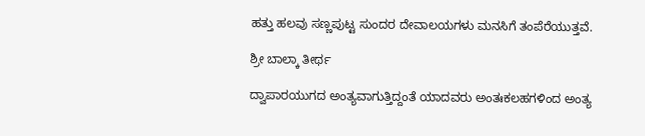ಹತ್ತು ಹಲವು ಸಣ್ಣಪುಟ್ಟ ಸುಂದರ ದೇವಾಲಯಗಳು ಮನಸಿಗೆ ತಂಪೆರೆಯುತ್ತವೆ.

ಶ್ರೀ ಬಾಲ್ಕಾ ತೀರ್ಥ

ದ್ವಾಪಾರಯುಗದ ಅಂತ್ಯವಾಗುತ್ತಿದ್ದಂತೆ ಯಾದವರು ಅಂತಃಕಲಹಗಳಿಂದ ಅಂತ್ಯ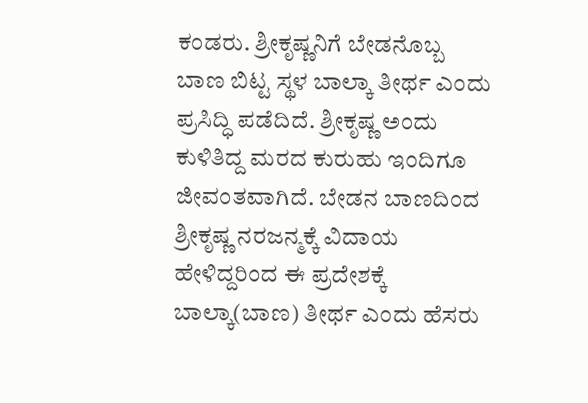ಕಂಡರು. ಶ್ರೀಕೃಷ್ಣನಿಗೆ ಬೇಡನೊಬ್ಬ ಬಾಣ ಬಿಟ್ಟ ಸ್ಥಳ ಬಾಲ್ಕಾ ತೀರ್ಥ ಎಂದು ಪ್ರಸಿದ್ಧಿ ಪಡೆದಿದೆ. ಶ್ರೀಕೃಷ್ಣ ಅಂದು ಕುಳಿತಿದ್ದ ಮರದ ಕುರುಹು ಇಂದಿಗೂ ಜೀವಂತವಾಗಿದೆ. ಬೇಡನ ಬಾಣದಿಂದ ಶ್ರೀಕೃಷ್ಣ ನರಜನ್ಮಕ್ಕೆ ವಿದಾಯ ಹೇಳಿದ್ದರಿಂದ ಈ ಪ್ರದೇಶಕ್ಕೆ ಬಾಲ್ಕಾ(ಬಾಣ) ತೀರ್ಥ ಎಂದು ಹೆಸರು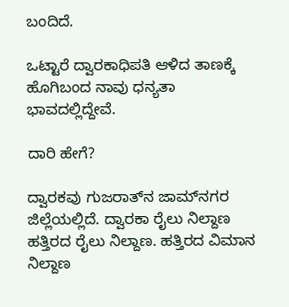ಬಂದಿದೆ.

ಒಟ್ಟಾರೆ ದ್ವಾರಕಾಧಿಪತಿ ಆಳಿದ ತಾಣಕ್ಕೆ ಹೊಗಿಬಂದ ನಾವು ಧನ್ಯತಾ ಭಾವದಲ್ಲಿದ್ದೇವೆ.

ದಾರಿ ಹೇಗೆ?

ದ್ವಾರಕವು ಗುಜರಾತ್‌ನ ಜಾಮ್‌ನಗರ ಜಿಲ್ಲೆಯಲ್ಲಿದೆ. ದ್ವಾರಕಾ ರೈಲು ನಿಲ್ದಾಣ ಹತ್ತಿರದ ರೈಲು ನಿಲ್ದಾಣ. ಹತ್ತಿರದ ವಿಮಾನ ನಿಲ್ದಾಣ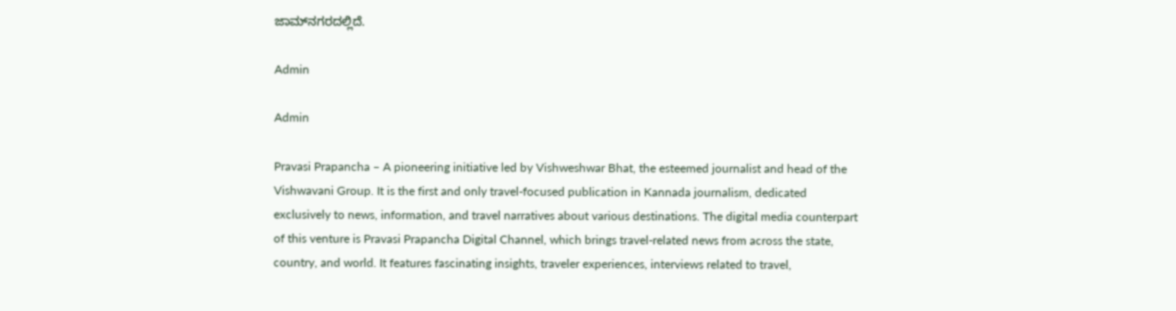ಜಾಮ್‌ನಗರದಲ್ಲಿದೆ.

Admin

Admin

Pravasi Prapancha – A pioneering initiative led by Vishweshwar Bhat, the esteemed journalist and head of the Vishwavani Group. It is the first and only travel-focused publication in Kannada journalism, dedicated exclusively to news, information, and travel narratives about various destinations. The digital media counterpart of this venture is Pravasi Prapancha Digital Channel, which brings travel-related news from across the state, country, and world. It features fascinating insights, traveler experiences, interviews related to travel,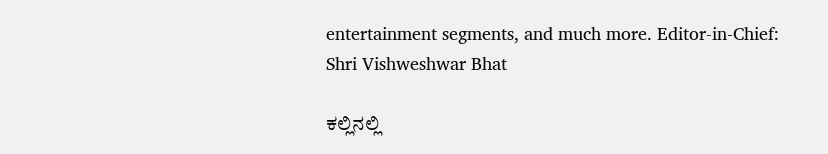entertainment segments, and much more. Editor-in-Chief: Shri Vishweshwar Bhat

ಕಲ್ಲಿನಲ್ಲಿ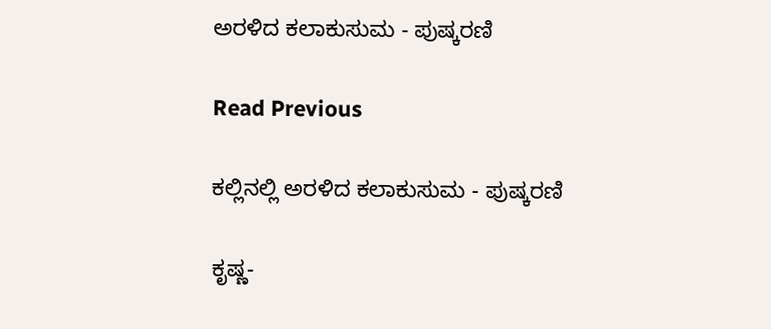ಅರಳಿದ ಕಲಾಕುಸುಮ - ಪುಷ್ಕರಣಿ

Read Previous

ಕಲ್ಲಿನಲ್ಲಿ ಅರಳಿದ ಕಲಾಕುಸುಮ - ಪುಷ್ಕರಣಿ

ಕೃಷ್ಣ-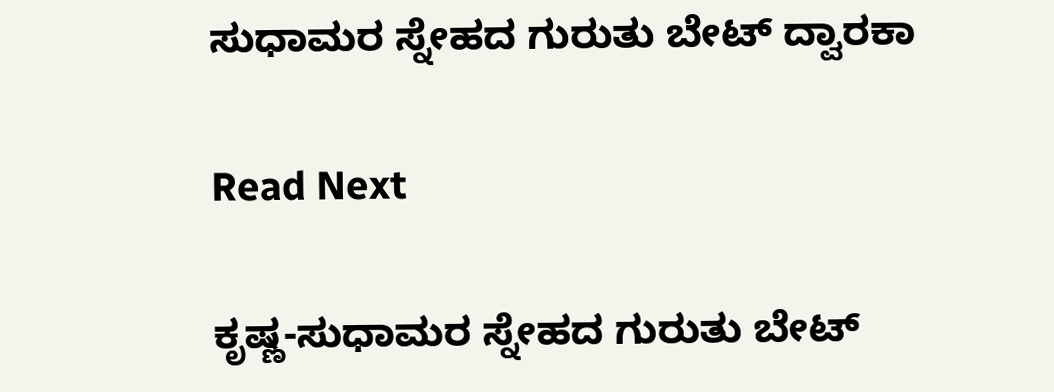ಸುಧಾಮರ ಸ್ನೇಹದ ಗುರುತು ಬೇಟ್ ದ್ವಾರಕಾ

Read Next

ಕೃಷ್ಣ-ಸುಧಾಮರ ಸ್ನೇಹದ ಗುರುತು ಬೇಟ್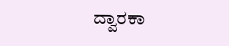ದ್ವಾರಕಾ